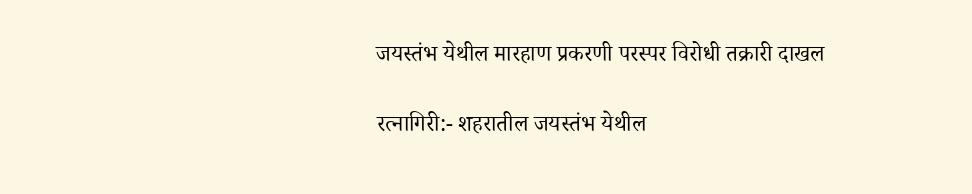जयस्तंभ येथील मारहाण प्रकरणी परस्पर विरोधी तक्रारी दाखल

रत्नागिरी:- शहरातील जयस्तंभ येथील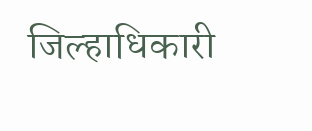जिल्हाधिकारी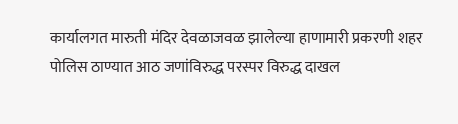कार्यालगत मारुती मंदिर देवळाजवळ झालेल्या हाणामारी प्रकरणी शहर पोलिस ठाण्यात आठ जणांविरुद्ध परस्पर विरुद्ध दाखल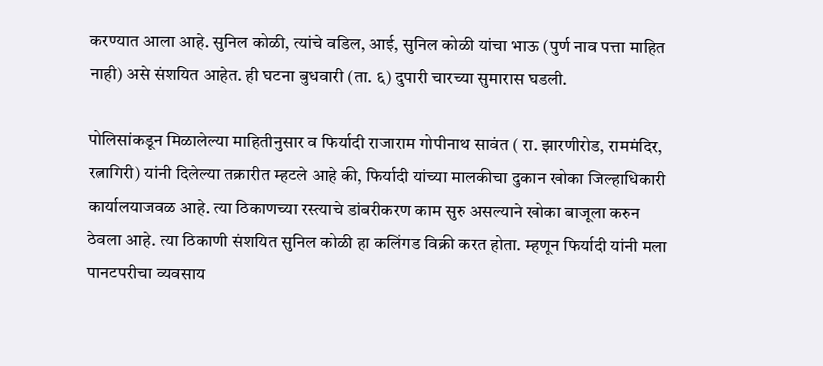करण्यात आला आहे. सुनिल कोळी, त्यांचे वडिल, आई, सुनिल कोळी यांचा भाऊ (पुर्ण नाव पत्ता माहित नाही) असे संशयित आहेत. ही घटना बुधवारी (ता. ६) दुपारी चारच्या सुमारास घडली.

पोलिसांकडून मिळालेल्या माहितीनुसार व फिर्यादी राजाराम गोपीनाथ सावंत ( रा. झारणीरोड, राममंदिर, रत्नागिरी) यांनी दिलेल्या तक्रारीत म्हटले आहे की, फिर्यादी यांच्या मालकीचा दुकान खोका जिल्हाधिकारी कार्यालयाजवळ आहे. त्या ठिकाणच्या रस्त्याचे डांबरीकरण काम सुरु असल्याने खोका बाजूला करुन ठेवला आहे. त्या ठिकाणी संशयित सुनिल कोळी हा कलिंगड विक्री करत होता. म्हणून फिर्यादी यांनी मला पानटपरीचा व्यवसाय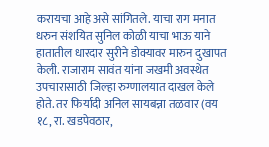करायचा आहे असे सांगितले. याचा राग मनात धरुन संशयित सुनिल कोळी याचा भाऊ याने हातातील धारदार सुरीने डोक्यावर मारुन दुखापत केली. राजाराम सावंत यांना जखमी अवस्थेत उपचारासाठी जिल्हा रुग्णालयात दाखल केले होते. तर फिर्यादी अनिल सायबन्ना तळवार (वय १८, रा. खडपेवठार,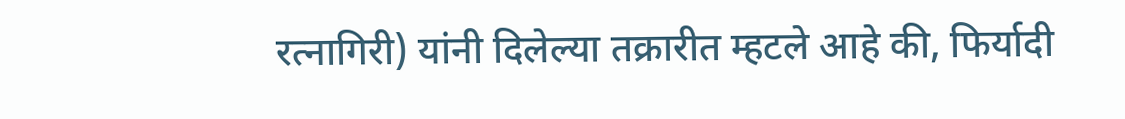रत्नागिरी) यांनी दिलेल्या तक्रारीत म्हटले आहे की, फिर्यादी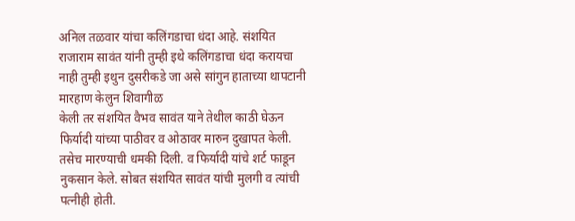अनिल तळवार यांचा कलिंगडाचा धंदा आहे. संशयित राजाराम सावंत यांनी तुम्ही इथे कलिंगडाचा धंदा करायचा नाही तुम्ही इथुन दुसरीकडे जा असे सांगुन हाताच्या थापटानी मारहाण केलुन शिवागीळ
केली तर संशयित वैभव सावंत याने तेथील काठी घेऊन फिर्यादी यांच्या पाठीवर व ओठावर मारुन दुखापत केली. तसेच मारण्याची धमकी दिली. व फिर्यादी यांचे शर्ट फाडून नुकसान केले. सोबत संशयित सावंत यांची मुलगी व त्यांची पत्नीही होती.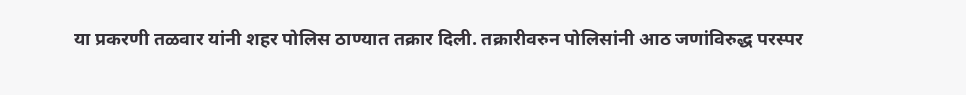या प्रकरणी तळवार यांनी शहर पोलिस ठाण्यात तक्रार दिली. तक्रारीवरुन पोलिसांनी आठ जणांविरुद्ध परस्पर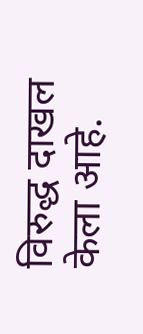विरुद्ध दाखल केला आहे.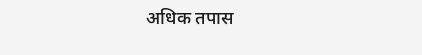अधिक तपास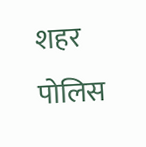शहर पोलिस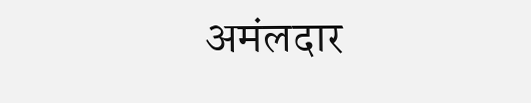अमंलदार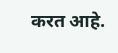करत आहे.